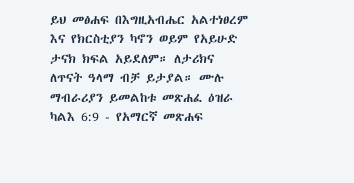ይህ መፅሐፍ በእግዚአብሔር አልተነፀረም እና የክርስቲያን ካኖን ወይም የአይሁድ ታናክ ክፍል አይደለም። ለታሪክና ለጥናት ዓላማ ብቻ ይታያል። ሙሉ ማብራሪያን ይመልከቱ መጽሐፈ ዕዝራ ካልእ 6:9 - የአማርኛ መጽሐፍ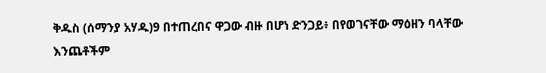ቅዱስ (ሰማንያ አሃዱ)9 በተጠረበና ዋጋው ብዙ በሆነ ድንጋይ፥ በየወገናቸው ማዕዘን ባላቸው እንጨቶችም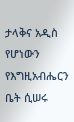ታላቅና አዲስ የሆነውን የእግዚአብሔርን ቤት ሲሠሩ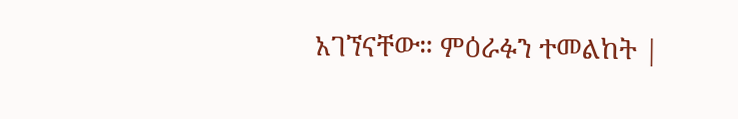አገኘናቸው። ምዕራፉን ተመልከት |